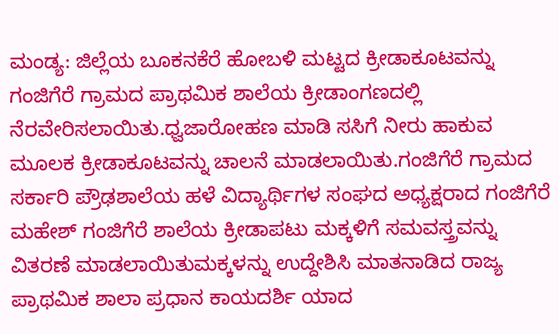ಮಂಡ್ಯ: ಜಿಲ್ಲೆಯ ಬೂಕನಕೆರೆ ಹೋಬಳಿ ಮಟ್ಟದ ಕ್ರೀಡಾಕೂಟವನ್ನು ಗಂಜಿಗೆರೆ ಗ್ರಾಮದ ಪ್ರಾಥಮಿಕ ಶಾಲೆಯ ಕ್ರೀಡಾಂಗಣದಲ್ಲಿ ನೆರವೇರಿಸಲಾಯಿತು.ಧ್ವಜಾರೋಹಣ ಮಾಡಿ ಸಸಿಗೆ ನೀರು ಹಾಕುವ ಮೂಲಕ ಕ್ರೀಡಾಕೂಟವನ್ನು ಚಾಲನೆ ಮಾಡಲಾಯಿತು.ಗಂಜಿಗೆರೆ ಗ್ರಾಮದ ಸರ್ಕಾರಿ ಪ್ರೌಢಶಾಲೆಯ ಹಳೆ ವಿದ್ಯಾರ್ಥಿಗಳ ಸಂಘದ ಅಧ್ಯಕ್ಷರಾದ ಗಂಜಿಗೆರೆ ಮಹೇಶ್ ಗಂಜಿಗೆರೆ ಶಾಲೆಯ ಕ್ರೀಡಾಪಟು ಮಕ್ಕಳಿಗೆ ಸಮವಸ್ತ್ರವನ್ನು ವಿತರಣೆ ಮಾಡಲಾಯಿತುಮಕ್ಕಳನ್ನು ಉದ್ದೇಶಿಸಿ ಮಾತನಾಡಿದ ರಾಜ್ಯ ಪ್ರಾಥಮಿಕ ಶಾಲಾ ಪ್ರಧಾನ ಕಾಯದರ್ಶಿ ಯಾದ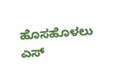ಹೊಸಹೊಳಲು ಎಸ್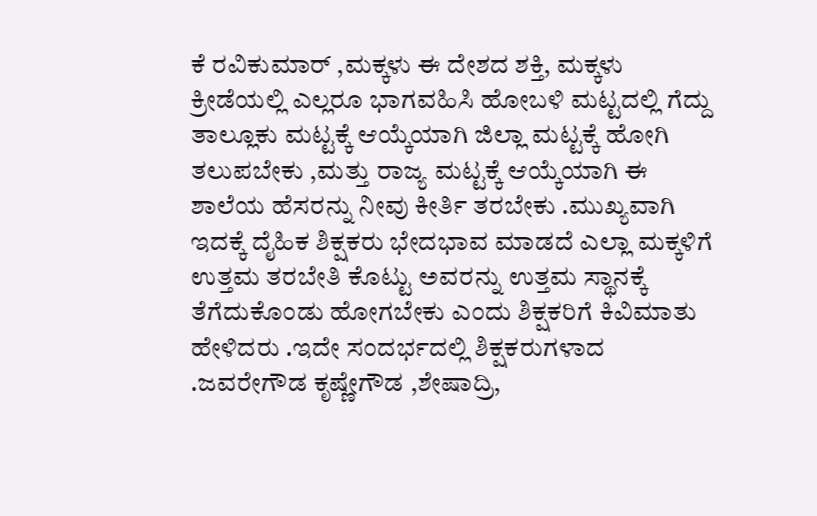ಕೆ ರವಿಕುಮಾರ್ ,ಮಕ್ಕಳು ಈ ದೇಶದ ಶಕ್ತಿ, ಮಕ್ಕಳು ಕ್ರೀಡೆಯಲ್ಲಿ ಎಲ್ಲರೂ ಭಾಗವಹಿಸಿ ಹೋಬಳಿ ಮಟ್ಟದಲ್ಲಿ ಗೆದ್ದು ತಾಲ್ಲೂಕು ಮಟ್ಟಕ್ಕೆ ಆಯ್ಕೆಯಾಗಿ ಜಿಲ್ಲಾ ಮಟ್ಟಕ್ಕೆ ಹೋಗಿ ತಲುಪಬೇಕು ,ಮತ್ತು ರಾಜ್ಯ ಮಟ್ಟಕ್ಕೆ ಆಯ್ಕೆಯಾಗಿ ಈ ಶಾಲೆಯ ಹೆಸರನ್ನು ನೀವು ಕೀರ್ತಿ ತರಬೇಕು .ಮುಖ್ಯವಾಗಿ ಇದಕ್ಕೆ ದೈಹಿಕ ಶಿಕ್ಷಕರು ಭೇದಭಾವ ಮಾಡದೆ ಎಲ್ಲಾ ಮಕ್ಕಳಿಗೆ ಉತ್ತಮ ತರಬೇತಿ ಕೊಟ್ಟು ಅವರನ್ನು ಉತ್ತಮ ಸ್ಥಾನಕ್ಕೆ ತೆಗೆದುಕೊಂಡು ಹೋಗಬೇಕು ಎಂದು ಶಿಕ್ಷಕರಿಗೆ ಕಿವಿಮಾತು ಹೇಳಿದರು .ಇದೇ ಸಂದರ್ಭದಲ್ಲಿ ಶಿಕ್ಷಕರುಗಳಾದ .ಜವರೇಗೌಡ ಕೃಷ್ಣೇಗೌಡ ,ಶೇಷಾದ್ರಿ,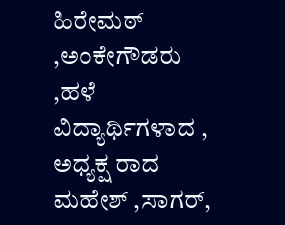ಹಿರೇಮಠ್ ,ಅಂಕೇಗೌಡರು ,ಹಳೆ ವಿದ್ಯಾರ್ಥಿಗಳಾದ , ಅಧ್ಯಕ್ಷ ರಾದ ಮಹೇಶ್ ,ಸಾಗರ್,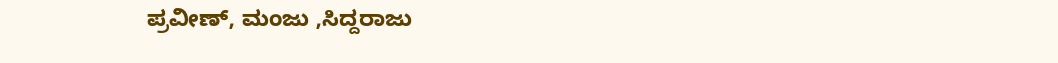ಪ್ರವೀಣ್, ಮಂಜು ,ಸಿದ್ದರಾಜು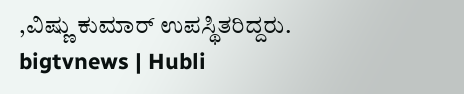,ವಿಷ್ಣು ಕುಮಾರ್ ಉಪಸ್ಥಿತರಿದ್ದರು.
bigtvnews | Hubli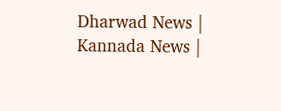Dharwad News | Kannada News |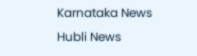Karnataka News Hubli News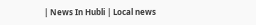| News In Hubli | Local news